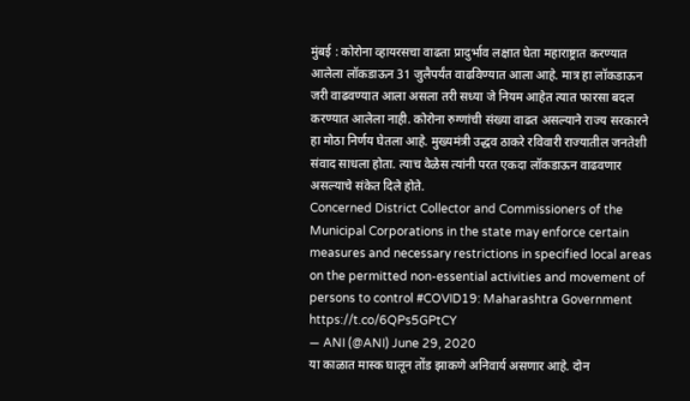मुंबई : कोरोना व्हायरसचा वाढता प्रादुर्भाव लक्षात घेता महाराष्ट्रात करण्यात आलेला लॉकडाऊन 31 जुलैपर्यंत वाढविण्यात आला आहे. मात्र हा लॉकडाऊन जरी वाढवण्यात आला असला तरी सध्या जे नियम आहेत त्यात फारसा बदल करण्यात आलेला नाही. कोरोना रुग्णांची संख्या वाढत असल्याने राज्य सरकारने हा मोठा निर्णय घेतला आहे. मुख्यमंत्री उद्धव ठाकरे रविवारी राज्यातील जनतेशी संवाद साधला होता. त्याच वेळेस त्यांनी परत एकदा लॉकडाऊन वाढवणार असल्याचे संकेत दिले होते.
Concerned District Collector and Commissioners of the Municipal Corporations in the state may enforce certain measures and necessary restrictions in specified local areas on the permitted non-essential activities and movement of persons to control #COVID19: Maharashtra Government https://t.co/6QPs5GPtCY
— ANI (@ANI) June 29, 2020
या काळात मास्क घालून तोंड झाकणे अनिवार्य असणार आहे. दोन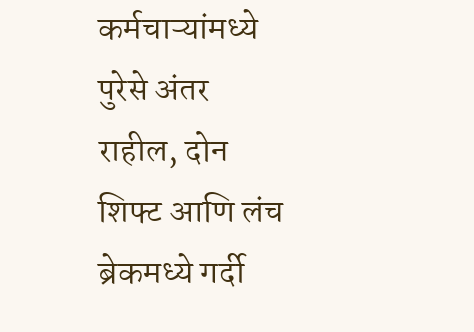कर्मचाऱ्यांमध्ये पुरेसे अंतर राहील, दोन शिफ्ट आणि लंच ब्रेकमध्ये गर्दी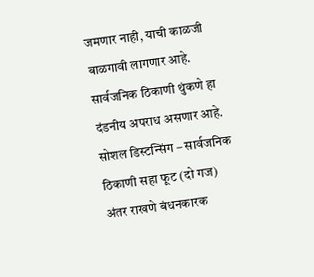जमणार नाही, याची काळजी बाळगावी लागणार आहे. सार्वजनिक ठिकाणी थुंकणे हा दंडनीय अपराध असणार आहे.
सोशल डिस्टन्सिंग – सार्वजनिक ठिकाणी सहा फूट (दो गज) अंतर राखणे बंधनकारक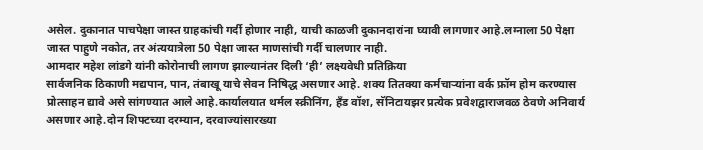असेल. दुकानात पाचपेक्षा जास्त ग्राहकांची गर्दी होणार नाही, याची काळजी दुकानदारांना घ्यावी लागणार आहे.लग्नाला 50 पेक्षा जास्त पाहुणे नकोत, तर अंत्ययात्रेला 50 पेक्षा जास्त माणसांची गर्दी चालणार नाही.
आमदार महेश लांडगे यांनी कोरोनाची लागण झाल्यानंतर दिली ‘ही’ लक्ष्यवेधी प्रतिक्रिया
सार्वजनिक ठिकाणी मद्यपान, पान, तंबाखू याचे सेवन निषिद्ध असणार आहे. शक्य तितक्या कर्मचाऱ्यांना वर्क फ्रॉम होम करण्यास प्रोत्साहन द्यावे असे सांगण्यात आले आहे.कार्यालयात थर्मल स्क्रीनिंग, हँड वॉश, सॅनिटायझर प्रत्येक प्रवेशद्वाराजवळ ठेवणे अनिवार्य असणार आहे.दोन शिफ्टच्या दरम्यान, दरवाज्यांसारख्या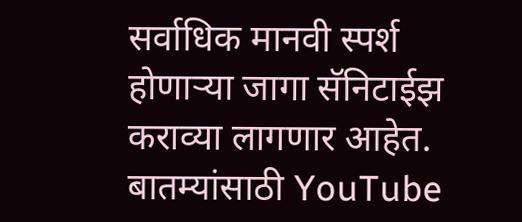सर्वाधिक मानवी स्पर्श होणाऱ्या जागा सॅनिटाईझ कराव्या लागणार आहेत.
बातम्यांसाठी YouTube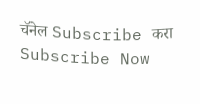चॅनेल Subscribe करा
Subscribe Now